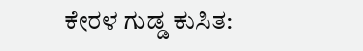ಕೇರಳ ಗುಡ್ಡ ಕುಸಿತ: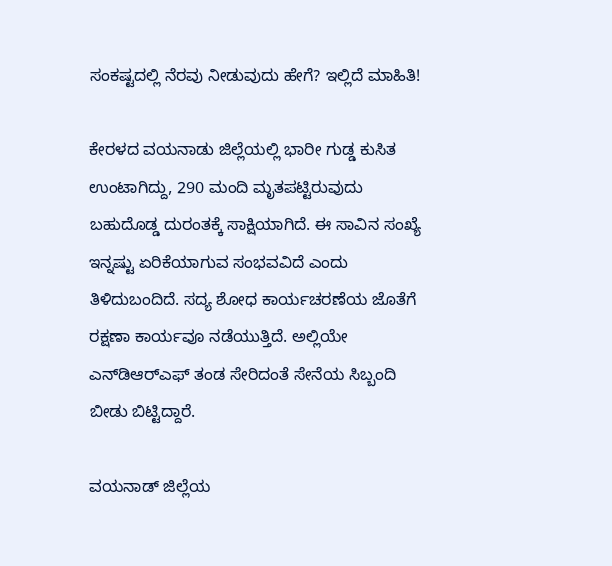ಸಂಕಷ್ಟದಲ್ಲಿ ನೆರವು ನೀಡುವುದು ಹೇಗೆ? ಇಲ್ಲಿದೆ ಮಾಹಿತಿ!

ಕೇರಳದ ವಯನಾಡು ಜಿಲ್ಲೆಯಲ್ಲಿ ಭಾರೀ ಗುಡ್ಡ ಕುಸಿತ ಉಂಟಾಗಿದ್ದು, 290 ಮಂದಿ ಮೃತಪಟ್ಟಿರುವುದು ಬಹುದೊಡ್ಡ ದುರಂತಕ್ಕೆ ಸಾಕ್ಷಿಯಾಗಿದೆ. ಈ ಸಾವಿನ ಸಂಖ್ಯೆ ಇನ್ನಷ್ಟು ಏರಿಕೆಯಾಗುವ ಸಂಭವವಿದೆ ಎಂದು ತಿಳಿದುಬಂದಿದೆ. ಸದ್ಯ ಶೋಧ ಕಾರ್ಯಚರಣೆಯ ಜೊತೆಗೆ ರಕ್ಷಣಾ ಕಾರ್ಯವೂ ನಡೆಯುತ್ತಿದೆ. ಅಲ್ಲಿಯೇ ಎನ್‌ಡಿಆರ್‌ಎಫ್ ತಂಡ ಸೇರಿದಂತೆ ಸೇನೆಯ ಸಿಬ್ಬಂದಿ ಬೀಡು ಬಿಟ್ಟಿದ್ದಾರೆ.

ವಯನಾಡ್ ಜಿಲ್ಲೆಯ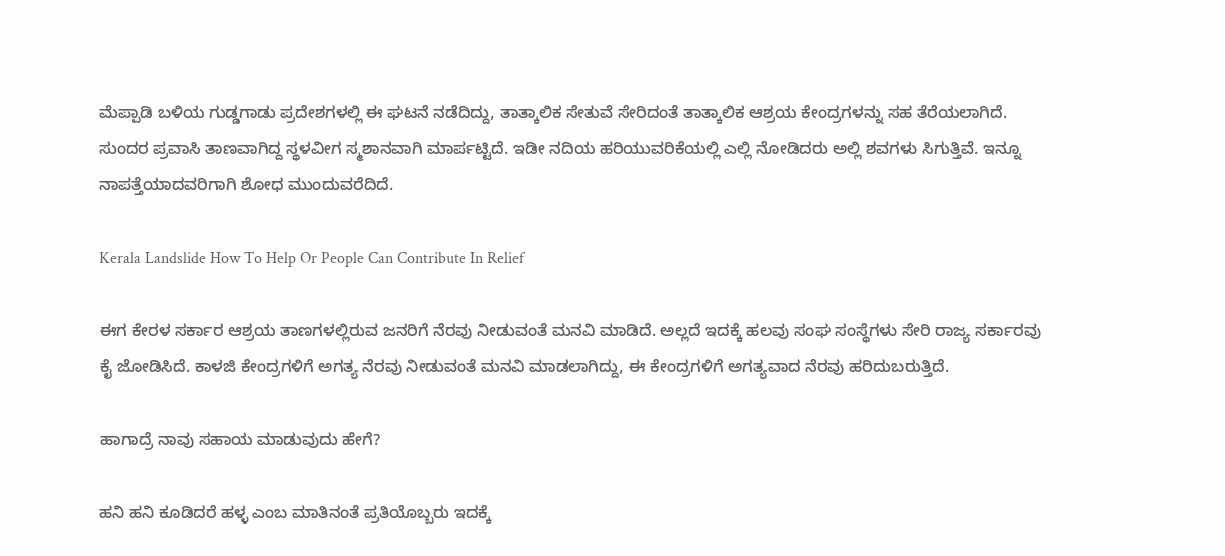ಮೆಪ್ಪಾಡಿ ಬಳಿಯ ಗುಡ್ಡಗಾಡು ಪ್ರದೇಶಗಳಲ್ಲಿ ಈ ಘಟನೆ ನಡೆದಿದ್ದು, ತಾತ್ಕಾಲಿಕ ಸೇತುವೆ ಸೇರಿದಂತೆ ತಾತ್ಕಾಲಿಕ ಆಶ್ರಯ ಕೇಂದ್ರಗಳನ್ನು ಸಹ ತೆರೆಯಲಾಗಿದೆ. ಸುಂದರ ಪ್ರವಾಸಿ ತಾಣವಾಗಿದ್ದ ಸ್ಥಳವೀಗ ಸ್ಮಶಾನವಾಗಿ ಮಾರ್ಪಟ್ಟಿದೆ. ಇಡೀ ನದಿಯ ಹರಿಯುವರಿಕೆಯಲ್ಲಿ ಎಲ್ಲಿ ನೋಡಿದರು ಅಲ್ಲಿ ಶವಗಳು ಸಿಗುತ್ತಿವೆ. ಇನ್ನೂ ನಾಪತ್ತೆಯಾದವರಿಗಾಗಿ ಶೋಧ ಮುಂದುವರೆದಿದೆ.

Kerala Landslide How To Help Or People Can Contribute In Relief

ಈಗ ಕೇರಳ ಸರ್ಕಾರ ಆಶ್ರಯ ತಾಣಗಳಲ್ಲಿರುವ ಜನರಿಗೆ ನೆರವು ನೀಡುವಂತೆ ಮನವಿ ಮಾಡಿದೆ. ಅಲ್ಲದೆ ಇದಕ್ಕೆ ಹಲವು ಸಂಘ ಸಂಸ್ಥೆಗಳು ಸೇರಿ ರಾಜ್ಯ ಸರ್ಕಾರವು ಕೈ ಜೋಡಿಸಿದೆ. ಕಾಳಜಿ ಕೇಂದ್ರಗಳಿಗೆ ಅಗತ್ಯ ನೆರವು ನೀಡುವಂತೆ ಮನವಿ ಮಾಡಲಾಗಿದ್ದು, ಈ ಕೇಂದ್ರಗಳಿಗೆ ಅಗತ್ಯವಾದ ನೆರವು ಹರಿದುಬರುತ್ತಿದೆ.

ಹಾಗಾದ್ರೆ ನಾವು ಸಹಾಯ ಮಾಡುವುದು ಹೇಗೆ?

ಹನಿ ಹನಿ ಕೂಡಿದರೆ ಹಳ್ಳ ಎಂಬ ಮಾತಿನಂತೆ ಪ್ರತಿಯೊಬ್ಬರು ಇದಕ್ಕೆ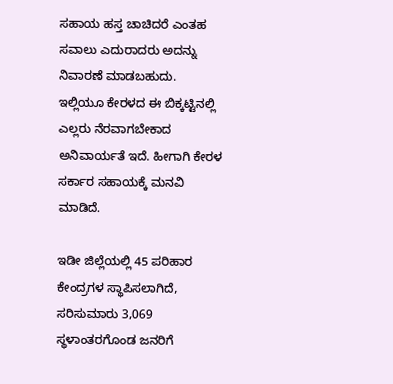ಸಹಾಯ ಹಸ್ತ ಚಾಚಿದರೆ ಎಂತಹ ಸವಾಲು ಎದುರಾದರು ಅದನ್ನು ನಿವಾರಣೆ ಮಾಡಬಹುದು. ಇಲ್ಲಿಯೂ ಕೇರಳದ ಈ ಬಿಕ್ಕಟ್ಟಿನಲ್ಲಿ ಎಲ್ಲರು ನೆರವಾಗಬೇಕಾದ ಅನಿವಾರ್ಯತೆ ಇದೆ. ಹೀಗಾಗಿ ಕೇರಳ ಸರ್ಕಾರ ಸಹಾಯಕ್ಕೆ ಮನವಿ ಮಾಡಿದೆ.

ಇಡೀ ಜಿಲ್ಲೆಯಲ್ಲಿ 45 ಪರಿಹಾರ ಕೇಂದ್ರಗಳ ಸ್ಥಾಪಿಸಲಾಗಿದೆ, ಸರಿಸುಮಾರು 3,069 ಸ್ಥಳಾಂತರಗೊಂಡ ಜನರಿಗೆ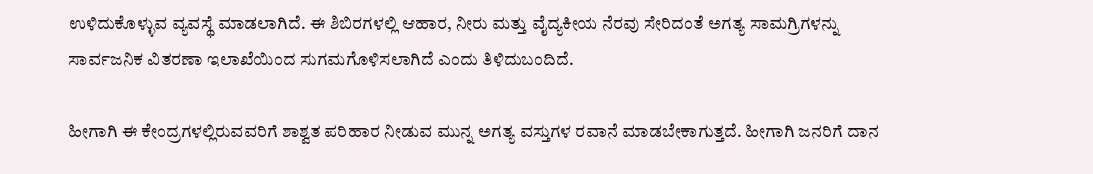ಉಳಿದುಕೊಳ್ಳುವ ವ್ಯವಸ್ಥೆ ಮಾಡಲಾಗಿದೆ. ಈ ಶಿಬಿರಗಳಲ್ಲಿ ಆಹಾರ, ನೀರು ಮತ್ತು ವೈದ್ಯಕೀಯ ನೆರವು ಸೇರಿದಂತೆ ಅಗತ್ಯ ಸಾಮಗ್ರಿಗಳನ್ನು ಸಾರ್ವಜನಿಕ ವಿತರಣಾ ಇಲಾಖೆಯಿಂದ ಸುಗಮಗೊಳಿಸಲಾಗಿದೆ ಎಂದು ತಿಳಿದುಬಂದಿದೆ.

ಹೀಗಾಗಿ ಈ ಕೇಂದ್ರಗಳಲ್ಲಿರುವವರಿಗೆ ಶಾಶ್ವತ ಪರಿಹಾರ ನೀಡುವ ಮುನ್ನ ಅಗತ್ಯ ವಸ್ತುಗಳ ರವಾನೆ ಮಾಡಬೇಕಾಗುತ್ತದೆ. ಹೀಗಾಗಿ ಜನರಿಗೆ ದಾನ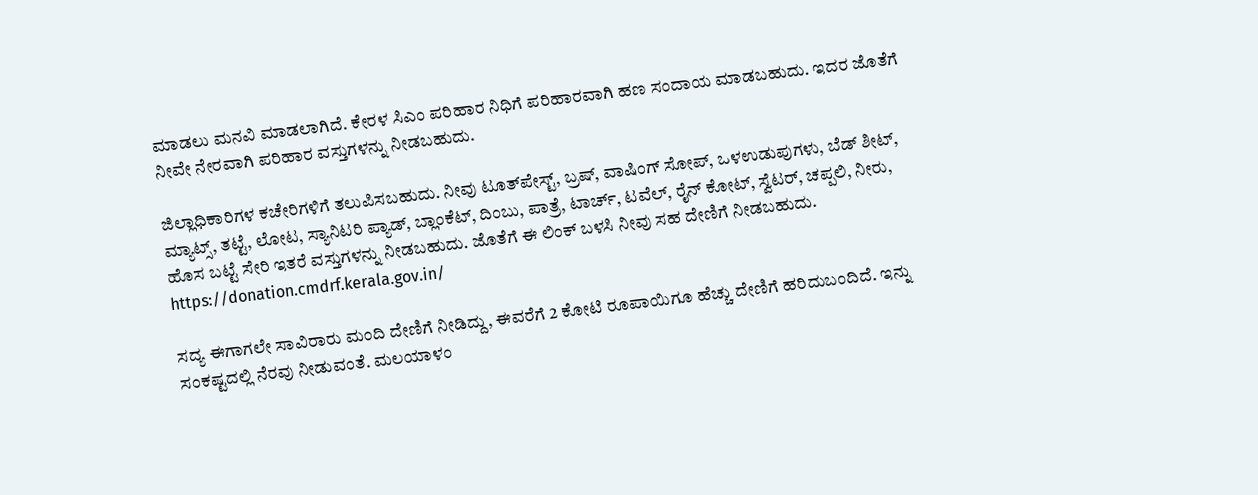ಮಾಡಲು ಮನವಿ ಮಾಡಲಾಗಿದೆ. ಕೇರಳ ಸಿಎಂ ಪರಿಹಾರ ನಿಧಿಗೆ ಪರಿಹಾರವಾಗಿ ಹಣ ಸಂದಾಯ ಮಾಡಬಹುದು. ಇದರ ಜೊತೆಗೆ ನೀವೇ ನೇರವಾಗಿ ಪರಿಹಾರ ವಸ್ತುಗಳನ್ನು ನೀಡಬಹುದು.

ಜಿಲ್ಲಾಧಿಕಾರಿಗಳ ಕಚೇರಿಗಳಿಗೆ ತಲುಪಿಸಬಹುದು. ನೀವು ಟೂತ್‌ಪೇಸ್ಟ್, ಬ್ರಷ್, ವಾಷಿಂಗ್ ಸೋಪ್, ಒಳಉಡುಪುಗಳು, ಬೆಡ್ ಶೀಟ್, ಮ್ಯಾಟ್ಸ್, ತಟ್ಟೆ, ಲೋಟ, ಸ್ಯಾನಿಟರಿ ಪ್ಯಾಡ್, ಬ್ಲಾಂಕೆಟ್, ದಿಂಬು, ಪಾತ್ರೆ, ಟಾರ್ಚ್, ಟವೆಲ್, ರೈನ್ ಕೋಟ್, ಸ್ವೆಟರ್, ಚಪ್ಪಲಿ, ನೀರು, ಹೊಸ ಬಟ್ಟೆ ಸೇರಿ ಇತರೆ ವಸ್ತುಗಳನ್ನು ನೀಡಬಹುದು. ಜೊತೆಗೆ ಈ ಲಿಂಕ್ ಬಳಸಿ ನೀವು ಸಹ ದೇಣಿಗೆ ನೀಡಬಹುದು. https://donation.cmdrf.kerala.gov.in/

ಸದ್ಯ ಈಗಾಗಲೇ ಸಾವಿರಾರು ಮಂದಿ ದೇಣಿಗೆ ನೀಡಿದ್ದು, ಈವರೆಗೆ 2 ಕೋಟಿ ರೂಪಾಯಿಗೂ ಹೆಚ್ಚು ದೇಣಿಗೆ ಹರಿದುಬಂದಿದೆ. ಇನ್ನು ಸಂಕಷ್ಟದಲ್ಲಿ ನೆರವು ನೀಡುವಂತೆ. ಮಲಯಾಳಂ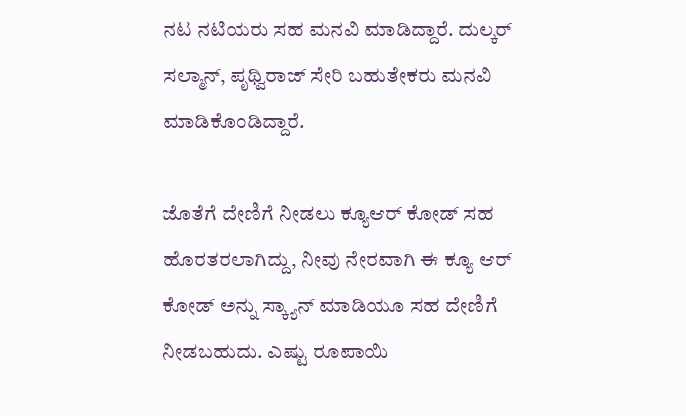ನಟ ನಟಿಯರು ಸಹ ಮನವಿ ಮಾಡಿದ್ದಾರೆ. ದುಲ್ಕರ್ ಸಲ್ಮಾನ್, ಪೃಥ್ವಿರಾಜ್ ಸೇರಿ ಬಹುತೇಕರು ಮನವಿ ಮಾಡಿಕೊಂಡಿದ್ದಾರೆ.

ಜೊತೆಗೆ ದೇಣಿಗೆ ನೀಡಲು ಕ್ಯೂಆರ್ ಕೋಡ್ ಸಹ ಹೊರತರಲಾಗಿದ್ದು, ನೀವು ನೇರವಾಗಿ ಈ ಕ್ಯೂ ಆರ್ ಕೋಡ್ ಅನ್ನು ಸ್ಕ್ಯಾನ್ ಮಾಡಿಯೂ ಸಹ ದೇಣಿಗೆ ನೀಡಬಹುದು. ಎಷ್ಟು ರೂಪಾಯಿ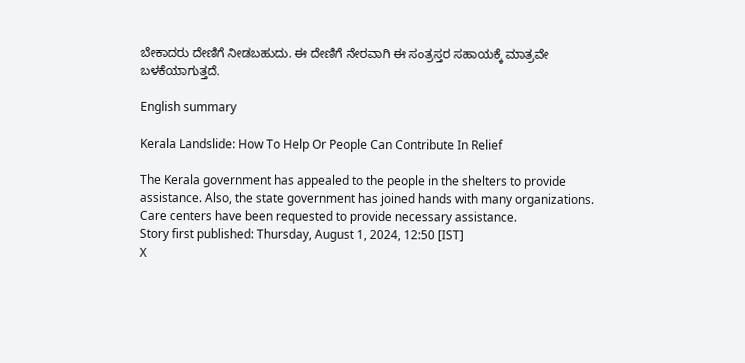ಬೇಕಾದರು ದೇಣಿಗೆ ನೀಡಬಹುದು. ಈ ದೇಣಿಗೆ ನೇರವಾಗಿ ಈ ಸಂತ್ರಸ್ತರ ಸಹಾಯಕ್ಕೆ ಮಾತ್ರವೇ ಬಳಕೆಯಾಗುತ್ತದೆ.

English summary

Kerala Landslide: How To Help Or People Can Contribute In Relief

The Kerala government has appealed to the people in the shelters to provide assistance. Also, the state government has joined hands with many organizations. Care centers have been requested to provide necessary assistance.
Story first published: Thursday, August 1, 2024, 12:50 [IST]
X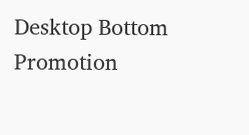Desktop Bottom Promotion